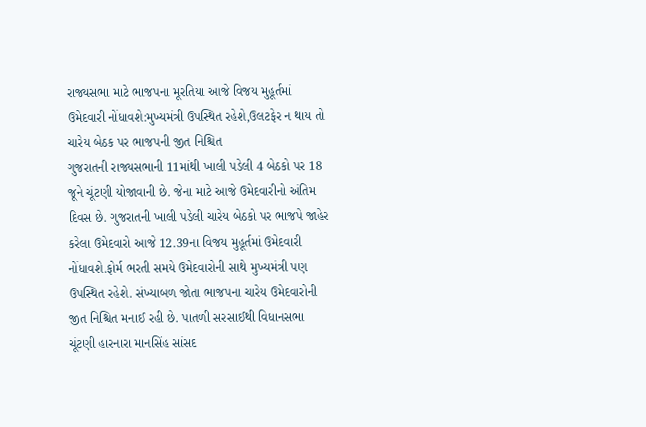રાજ્યસભા માટે ભાજપના મૂરતિયા આજે વિજય મુહૂર્તમાં ઉમેદવારી નોંધાવશે:મુખ્યમંત્રી ઉપસ્થિત રહેશે,ઉલટફેર ન થાય તો ચારેય બેઠક પર ભાજપની જીત નિશ્ચિત
ગુજરાતની રાજ્યસભાની 11માંથી ખાલી પડેલી 4 બેઠકો પર 18 જૂને ચૂંટણી યોજાવાની છે. જેના માટે આજે ઉમેદવારીનો અંતિમ દિવસ છે. ગુજરાતની ખાલી પડેલી ચારેય બેઠકો પર ભાજપે જાહેર કરેલા ઉમેદવારો આજે 12.39ના વિજય મુહૂર્તમાં ઉમેદવારી નોંધાવશે.ફોર્મ ભરતી સમયે ઉમેદવારોની સાથે મુખ્યમંત્રી પણ ઉપસ્થિત રહેશે. સંખ્યાબળ જોતા ભાજપના ચારેય ઉમેદવારોની જીત નિશ્ચિત મનાઈ રહી છે. પાતળી સરસાઈથી વિધાનસભા ચૂંટણી હારનારા માનસિંહ સાંસદ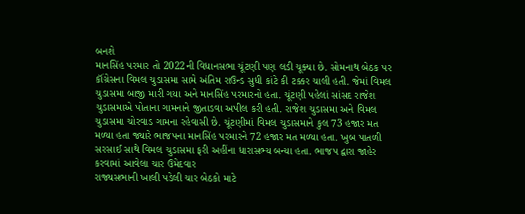બનશે
માનસિંહ પરમાર તો 2022ની વિધાનસભા ચૂંટણી પણ લડી ચૂક્યા છે. સોમનાથ બેઠક પર કૉંગ્રેસના વિમલ ચુડાસમા સામે અંતિમ રાઉન્ડ સુધી કાંટે કી ટક્કર ચાલી હતી. જેમાં વિમલ ચુડાસમા બાજી મારી ગયા અને માનસિંહ પરમારનો હતા. ચૂંટણી પહેલાં સાંસદ રાજેશ ચુડાસમાએ પોતાના ગામનાને જીતાડવા અપીલ કરી હતી. રાજેશ ચુડાસમા અને વિમલ ચુડાસમા ચોરવાડ ગામના રહેવાસી છે. ચૂંટણીમાં વિમલ ચુડાસમાને કુલ 73 હજાર મત મળ્યા હતા જ્યારે ભાજપના માનસિંહ પરમારને 72 હજાર મત મળ્યા હતા. ખુબ પાતળી સરસાઈ સાથે વિમલ ચુડાસમા ફરી અહીંના ધારાસભ્ય બન્યા હતા. ભાજપ દ્વારા જાહેર કરવામાં આવેલા ચાર ઉમેદવાર
રાજ્યસભાની ખાલી પડેલી ચાર બેઠકો માટે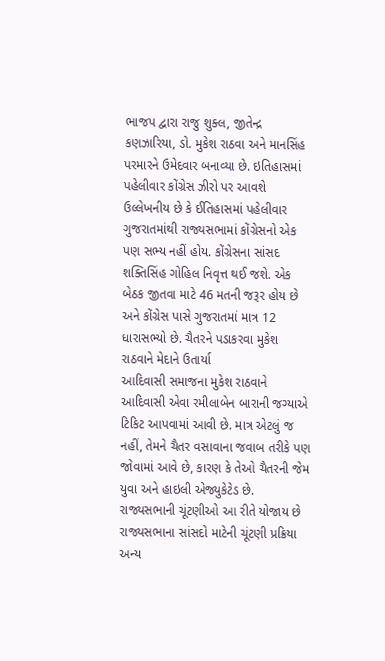ભાજપ દ્વારા રાજુ શુક્લ, જીતેન્દ્ર કણઝારિયા, ડો. મુકેશ રાઠવા અને માનસિંહ પરમારને ઉમેદવાર બનાવ્યા છે. ઇતિહાસમાં પહેલીવાર કોંગ્રેસ ઝીરો પર આવશે
ઉલ્લેખનીય છે કે ઈતિહાસમાં પહેલીવાર ગુજરાતમાંથી રાજ્યસભામાં કોંગ્રેસનો એક પણ સભ્ય નહીં હોય. કોંગ્રેસના સાંસદ શક્તિસિંહ ગોહિલ નિવૃત્ત થઈ જશે. એક બેઠક જીતવા માટે 46 મતની જરૂર હોય છે અને કોંગ્રેસ પાસે ગુજરાતમાં માત્ર 12 ધારાસભ્યો છે. ચૈતરને પડાકરવા મુકેશ રાઠવાને મેદાને ઉતાર્યા
આદિવાસી સમાજના મુકેશ રાઠવાને આદિવાસી એવા રમીલાબેન બારાની જગ્યાએ ટિકિટ આપવામાં આવી છે. માત્ર એટલું જ નહીં, તેમને ચૈતર વસાવાના જવાબ તરીકે પણ જોવામાં આવે છે, કારણ કે તેઓ ચૈતરની જેમ યુવા અને હાઇલી એજ્યુકેટેડ છે. રાજ્યસભાની ચૂંટણીઓ આ રીતે યોજાય છે
રાજ્યસભાના સાંસદો માટેની ચૂંટણી પ્રક્રિયા અન્ય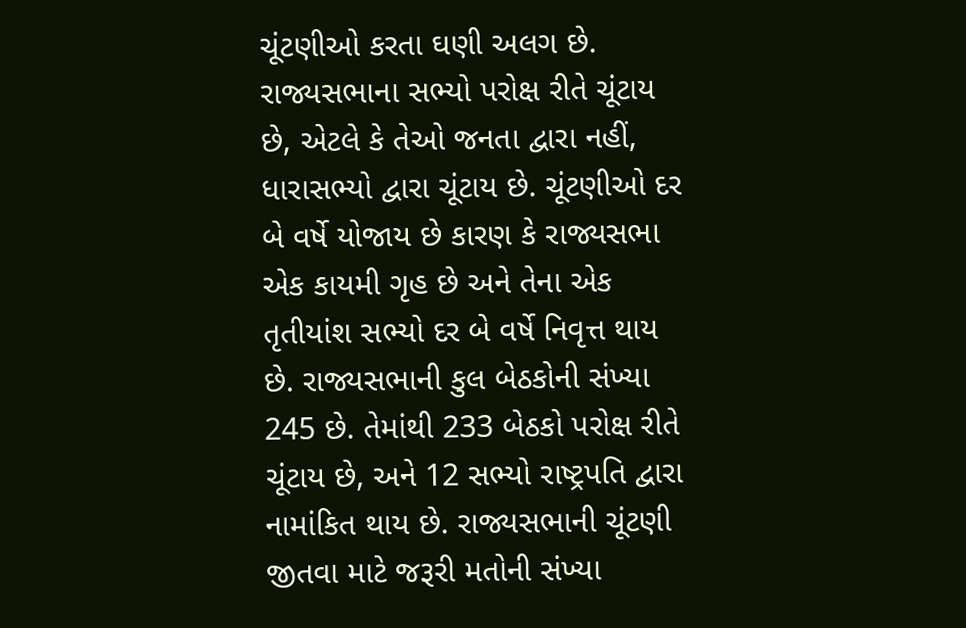ચૂંટણીઓ કરતા ઘણી અલગ છે. રાજ્યસભાના સભ્યો પરોક્ષ રીતે ચૂંટાય છે, એટલે કે તેઓ જનતા દ્વારા નહીં, ધારાસભ્યો દ્વારા ચૂંટાય છે. ચૂંટણીઓ દર બે વર્ષે યોજાય છે કારણ કે રાજ્યસભા એક કાયમી ગૃહ છે અને તેના એક તૃતીયાંશ સભ્યો દર બે વર્ષે નિવૃત્ત થાય છે. રાજ્યસભાની કુલ બેઠકોની સંખ્યા 245 છે. તેમાંથી 233 બેઠકો પરોક્ષ રીતે ચૂંટાય છે, અને 12 સભ્યો રાષ્ટ્રપતિ દ્વારા નામાંકિત થાય છે. રાજ્યસભાની ચૂંટણી જીતવા માટે જરૂરી મતોની સંખ્યા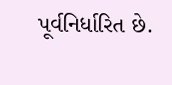પૂર્વનિર્ધારિત છે.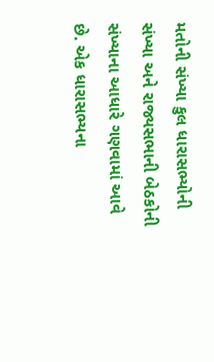મતોની સંખ્યા કુલ ધારાસભ્યોની સંખ્યા અને રાજ્યસભાની બેઠકોની સંખ્યાના આધારે ગણવામાં આવે છે. એક ધારાસભ્યના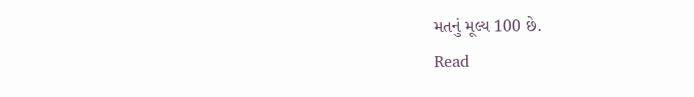મતનું મૂલ્ય 100 છે.
Read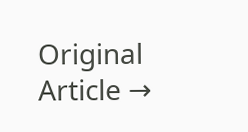Original Article →